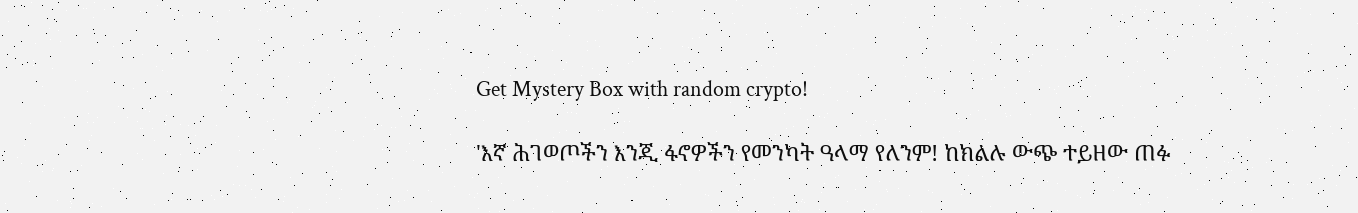Get Mystery Box with random crypto!

'እኛ ሕገወጦችን እንጂ ፋኖዎችን የመንካት ዓላማ የለንም! ከክልሉ ውጭ ተይዘው ጠፉ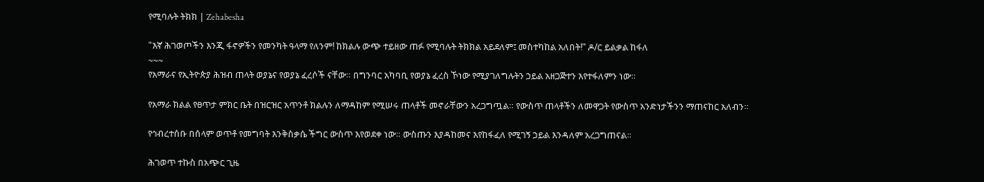የሚባሉት ትክክ | Zehabesha

"እኛ ሕገወጦችን እንጂ ፋኖዎችን የመንካት ዓላማ የለንም! ከክልሉ ውጭ ተይዘው ጠፉ የሚባሉት ትክክል አይደለም፤ መስተካከል አለበት!" ዶ/ር ይልቃል ከፋለ
~~~
የአማራና የኢትዮጵያ ሕዝብ ጠላት ወያኔና የወያኔ ፈረሶች ናቸው። በግንባር አካባቢ የወያኔ ፈረስ ኾነው የሚያገለግሉትን ኃይል አዘጋጅተን እየተፋለምን ነው።

የአማራ ክልል የፀጥታ ምክር ቤት በዝርዝር አጥንቶ ክልሉን ለማዳከም የሚሠሩ ጠላቶች መኖራቸውን አረጋግጧል። የውስጥ ጠላቶችን ለመዋጋት የውስጥ አንድነታችንን ማጠናከር አለብን።

የኅብረተሰቡ በሰላም ወጥቶ የመግባት እንቅስቃሴ ችግር ውስጥ እየወደቀ ነው። ውስጡን እያዳከመና እየከፋፈለ የሚገኝ ኃይል እንዳለም አረጋግጠናል።

ሕገወጥ ተኩስ በአጭር ጊዜ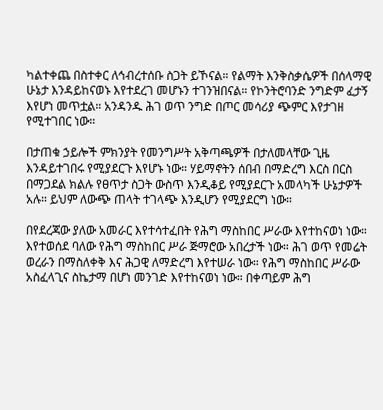ካልተቀጨ በስተቀር ለኅብረተሰቡ ስጋት ይኾናል። የልማት እንቅስቃሴዎች በሰላማዊ ሁኔታ እንዳይከናወኑ እየተደረገ መሆኑን ተገንዝበናል። የኮንትሮባንድ ንግድም ፈታኝ እየሆነ መጥቷል። አንዳንዱ ሕገ ወጥ ንግድ በጦር መሳሪያ ጭምር እየታገዘ የሚተገበር ነው።

በታጠቁ ኃይሎች ምክንያት የመንግሥት አቅጣጫዎች በታለመላቸው ጊዜ እንዳይተገበሩ የሚያደርጉ እየሆኑ ነው። ሃይማኖትን ሰበብ በማድረግ እርስ በርስ በማጋደል ክልሉ የፀጥታ ስጋት ውስጥ እንዲቆይ የሚያደርጉ አመላካች ሁኔታዎች አሉ። ይህም ለውጭ ጠላት ተገላጭ እንዲሆን የሚያደርግ ነው።

በየደረጃው ያለው አመራር እየተሳተፈበት የሕግ ማስከበር ሥራው እየተከናወነ ነው። እየተወሰደ ባለው የሕግ ማስከበር ሥራ ጅማሮው አበረታች ነው። ሕገ ወጥ የመሬት ወረራን በማስለቀቅ እና ሕጋዊ ለማድረግ እየተሠራ ነው። የሕግ ማስከበር ሥራው አስፈላጊና ስኬታማ በሆነ መንገድ እየተከናወነ ነው። በቀጣይም ሕግ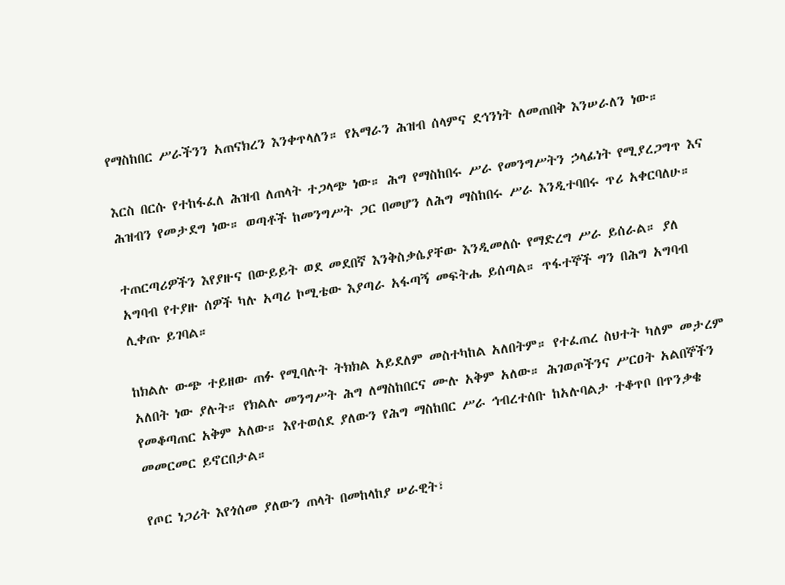የማስከበር ሥራችንን አጠናክረን እንቀጥላለን። የአማራን ሕዝብ ሰላምና ደኅንነት ለመጠበቅ እንሠራለን ነው።

እርስ በርሱ የተከፋፈለ ሕዝብ ለጠላት ተጋላጭ ነው። ሕግ የማስከበሩ ሥራ የመንግሥትን ኃላፊነት የሚያረጋግጥ እና ሕዝብን የመታደግ ነው። ወጣቶች ከመንግሥት ጋር በመሆን ለሕግ ማስከበሩ ሥራ እንዲተባበሩ ጥሪ አቀርባለሁ።

ተጠርጣሪዎችን እየያዙና በውይይት ወደ መደበኛ እንቅስቃሴያቸው እንዲመለሱ የማድረግ ሥራ ይሰራል። ያለ አግባብ የተያዙ ሰዎች ካሉ አጣሪ ኮሚቴው እያጣራ አፋጣኝ መፍትሔ ይሰጣል። ጥፋተኞች ግን በሕግ አግባብ ሊቀጡ ይገባል።

ከክልሉ ውጭ ተይዘው ጠፉ የሚባሉት ትክክል አይደለም መስተካከል አለበትም። የተፈጠረ ስህተት ካለም መታረም አለበት ነው ያሉት። የክልሉ መንግሥት ሕግ ለማስከበርና ሙሉ አቅም አለው። ሕገወጦችንና ሥርዐት አልበኞችን የመቆጣጠር አቅም አለው። እየተወሰደ ያለውን የሕግ ማስከበር ሥራ ኅብረተሰቡ ከአሉባልታ ተቆጥቦ በጥንቃቄ መመርመር ይኖርበታል።

የጦር ነጋሪት እየጎሰመ ያለውን ጠላት በመከላከያ ሠራዊት፣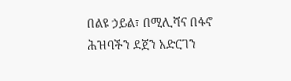በልዩ ኃይል፣ በሚሊሻና በፋኖ ሕዝባችን ደጀን አድርገን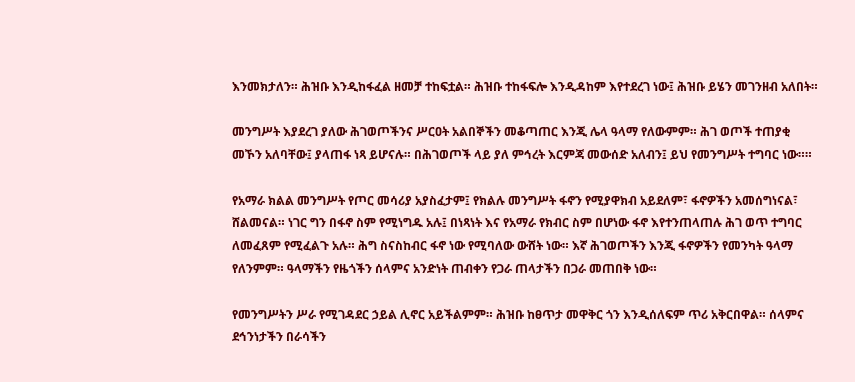እንመክታለን። ሕዝቡ እንዲከፋፈል ዘመቻ ተከፍቷል። ሕዝቡ ተከፋፍሎ እንዲዳከም እየተደረገ ነው፤ ሕዝቡ ይሄን መገንዘብ አለበት።

መንግሥት እያደረገ ያለው ሕገወጦችንና ሥርዐት አልበኞችን መቆጣጠር እንጂ ሌላ ዓላማ የለውምም። ሕገ ወጦች ተጠያቂ መኾን አለባቸው፤ ያላጠፋ ነጻ ይሆናሉ። በሕገወጦች ላይ ያለ ምኅረት እርምጃ መውሰድ አለብን፤ ይህ የመንግሥት ተግባር ነው።።

የአማራ ክልል መንግሥት የጦር መሳሪያ አያስፈታም፤ የክልሉ መንግሥት ፋኖን የሚያዋክብ አይደለም፣ ፋኖዎችን አመሰግነናል፣ ሸልመናል። ነገር ግን በፋኖ ስም የሚነግዱ አሉ፤ በነጻነት እና የአማራ የክብር ስም በሆነው ፋኖ እየተንጠላጠሉ ሕገ ወጥ ተግባር ለመፈጸም የሚፈልጉ አሉ። ሕግ ስናስከብር ፋኖ ነው የሚባለው ውሸት ነው። እኛ ሕገወጦችን እንጂ ፋኖዎችን የመንካት ዓላማ የለንምም። ዓላማችን የዜጎችን ሰላምና አንድነት ጠብቀን የጋራ ጠላታችን በጋራ መጠበቅ ነው።

የመንግሥትን ሥራ የሚገዳደር ኃይል ሊኖር አይችልምም። ሕዝቡ ከፀጥታ መዋቅር ጎን እንዲሰለፍም ጥሪ አቅርበዋል። ሰላምና ደኅንነታችን በራሳችን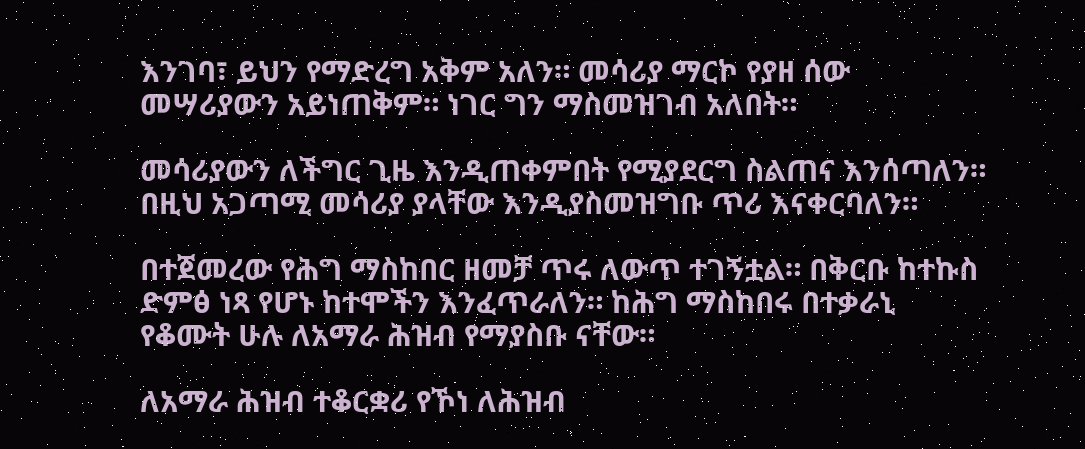እንገባ፣ ይህን የማድረግ አቅም አለን። መሳሪያ ማርኮ የያዘ ሰው መሣሪያውን አይነጠቅም። ነገር ግን ማስመዝገብ አለበት።

መሳሪያውን ለችግር ጊዜ እንዲጠቀምበት የሚያደርግ ስልጠና እንሰጣለን። በዚህ አጋጣሚ መሳሪያ ያላቸው እንዲያስመዝግቡ ጥሪ እናቀርባለን።

በተጀመረው የሕግ ማስከበር ዘመቻ ጥሩ ለውጥ ተገኝቷል። በቅርቡ ከተኩስ ድምፅ ነጻ የሆኑ ከተሞችን እንፈጥራለን። ከሕግ ማስከበሩ በተቃራኒ የቆሙት ሁሉ ለአማራ ሕዝብ የማያስቡ ናቸው።

ለአማራ ሕዝብ ተቆርቋሪ የኾነ ለሕዝብ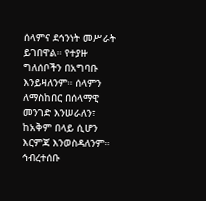ሰላምና ደኅንነት መሥራት ይገበዋል። የተያዙ ግለሰቦችን በአግባቡ እንይዛለንም። ሰላምን ለማስከበር በሰላማዊ መንገድ እንሠራለን፣ ከአቅም በላይ ሲሆን እርምጃ እንወስዳለንም። ኅብረተሰቡ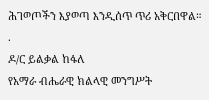ሕገወጦችን እያወጣ እንዲሰጥ ጥሪ አቅርበዋል።
.
ዶ/ር ይልቃል ከፋለ
የአማራ ብሔራዊ ክልላዊ መንግሥት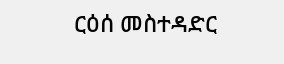ርዕሰ መስተዳድር